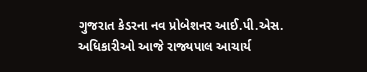ગુજરાત કેડરના નવ પ્રોબેશનર આઈ.પી.એસ. અધિકારીઓ આજે રાજ્યપાલ આચાર્ય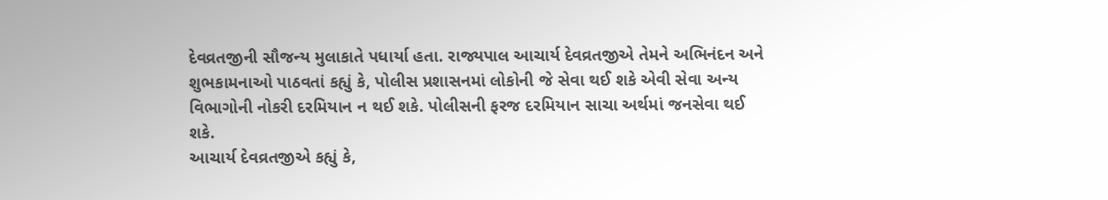દેવવ્રતજીની સૌજન્ય મુલાકાતે પધાર્યા હતા. રાજ્યપાલ આચાર્ય દેવવ્રતજીએ તેમને અભિનંદન અને શુભકામનાઓ પાઠવતાં કહ્યું કે, પોલીસ પ્રશાસનમાં લોકોની જે સેવા થઈ શકે એવી સેવા અન્ય વિભાગોની નોકરી દરમિયાન ન થઈ શકે. પોલીસની ફરજ દરમિયાન સાચા અર્થમાં જનસેવા થઈ શકે.
આચાર્ય દેવવ્રતજીએ કહ્યું કે,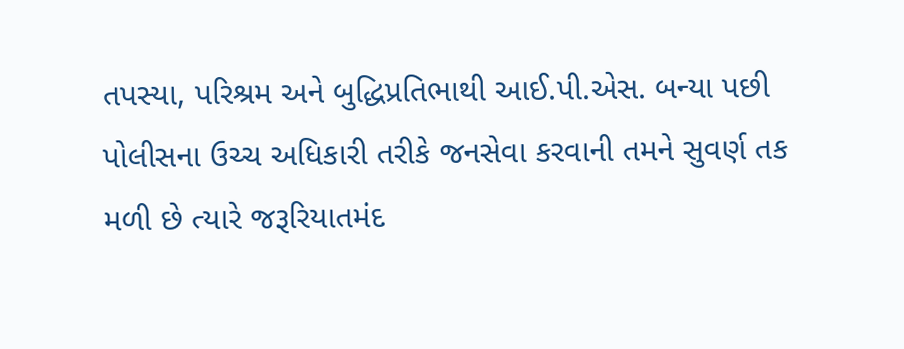તપસ્યા, પરિશ્રમ અને બુદ્ધિપ્રતિભાથી આઈ.પી.એસ. બન્યા પછી પોલીસના ઉચ્ચ અધિકારી તરીકે જનસેવા કરવાની તમને સુવર્ણ તક મળી છે ત્યારે જરૂરિયાતમંદ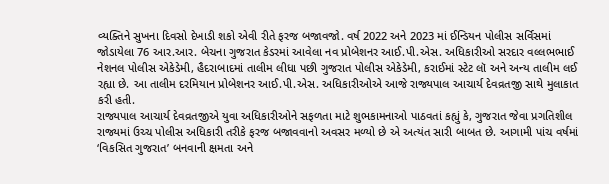વ્યક્તિને સુખના દિવસો દેખાડી શકો એવી રીતે ફરજ બજાવજો. વર્ષ 2022 અને 2023 માં ઈન્ડિયન પોલીસ સર્વિસમાં જોડાયેલા 76 આર.આર. બેચના ગુજરાત કેડરમાં આવેલા નવ પ્રોબેશનર આઈ.પી.એસ. અધિકારીઓ સરદાર વલ્લભભાઈ નેશનલ પોલીસ એકેડેમી, હૈદરાબાદમાં તાલીમ લીધા પછી ગુજરાત પોલીસ એકેડેમી, કરાઈમાં સ્ટેટ લૉ અને અન્ય તાલીમ લઈ રહ્યા છે. આ તાલીમ દરમિયાન પ્રોબેશનર આઈ.પી.એસ. અધિકારીઓએ આજે રાજ્યપાલ આચાર્ય દેવવ્રતજી સાથે મુલાકાત કરી હતી.
રાજ્યપાલ આચાર્ય દેવવ્રતજીએ યુવા અધિકારીઓને સફળતા માટે શુભકામનાઓ પાઠવતાં કહ્યું કે, ગુજરાત જેવા પ્રગતિશીલ રાજ્યમાં ઉચ્ચ પોલીસ અધિકારી તરીકે ફરજ બજાવવાનો અવસર મળ્યો છે એ અત્યંત સારી બાબત છે. આગામી પાંચ વર્ષમાં ‘વિકસિત ગુજરાત’ બનવાની ક્ષમતા અને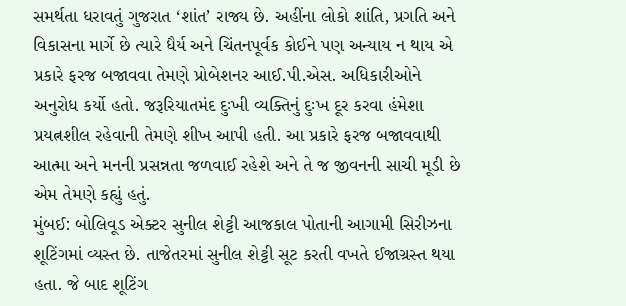સમર્થતા ધરાવતું ગુજરાત ‘શાંત’ રાજ્ય છે. અહીંના લોકો શાંતિ, પ્રગતિ અને વિકાસના માર્ગે છે ત્યારે ધૈર્ય અને ચિંતનપૂર્વક કોઈને પણ અન્યાય ન થાય એ પ્રકારે ફરજ બજાવવા તેમણે પ્રોબેશનર આઈ.પી.એસ. અધિકારીઓને અનુરોધ કર્યો હતો. જરૂરિયાતમંદ દુઃખી વ્યક્તિનું દુઃખ દૂર કરવા હંમેશા પ્રયત્નશીલ રહેવાની તેમણે શીખ આપી હતી. આ પ્રકારે ફરજ બજાવવાથી આત્મા અને મનની પ્રસન્નતા જળવાઈ રહેશે અને તે જ જીવનની સાચી મૂડી છે એમ તેમણે કહ્યું હતું.
મુંબઈ: બોલિવૂડ એક્ટર સુનીલ શેટ્ટી આજકાલ પોતાની આગામી સિરીઝના શૂટિંગમાં વ્યસ્ત છે. તાજેતરમાં સુનીલ શેટ્ટી સૂટ કરતી વખતે ઈજાગ્રસ્ત થયા હતા. જે બાદ શૂટિંગ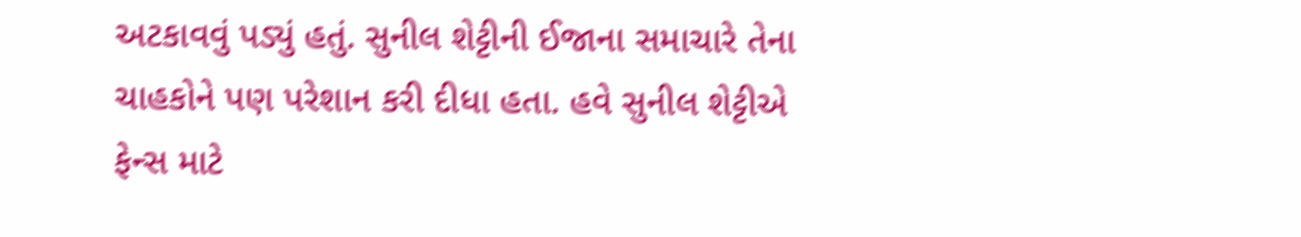અટકાવવું પડ્યું હતું. સુનીલ શેટ્ટીની ઈજાના સમાચારે તેના ચાહકોને પણ પરેશાન કરી દીધા હતા. હવે સુનીલ શેટ્ટીએ ફેન્સ માટે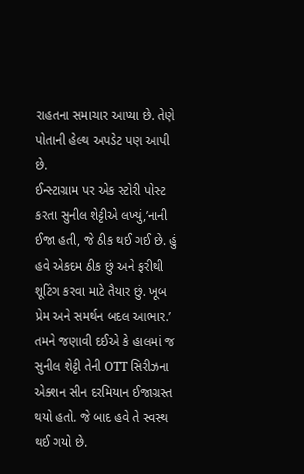રાહતના સમાચાર આપ્યા છે. તેણે પોતાની હેલ્થ અપડેટ પણ આપી છે.
ઈન્સ્ટાગ્રામ પર એક સ્ટોરી પોસ્ટ કરતા સુનીલ શેટ્ટીએ લખ્યું,’નાની ઈજા હતી, જે ઠીક થઈ ગઈ છે. હું હવે એકદમ ઠીક છું અને ફરીથી શૂટિંગ કરવા માટે તૈયાર છું. ખૂબ પ્રેમ અને સમર્થન બદલ આભાર.’ તમને જણાવી દઈએ કે હાલમાં જ સુનીલ શેટ્ટી તેની OTT સિરીઝના એક્શન સીન દરમિયાન ઈજાગ્રસ્ત થયો હતો. જે બાદ હવે તે સ્વસ્થ થઈ ગયો છે.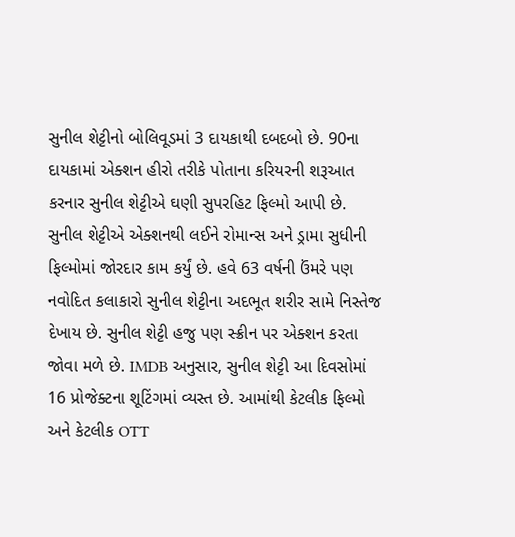સુનીલ શેટ્ટીનો બોલિવૂડમાં 3 દાયકાથી દબદબો છે. 90ના દાયકામાં એક્શન હીરો તરીકે પોતાના કરિયરની શરૂઆત કરનાર સુનીલ શેટ્ટીએ ઘણી સુપરહિટ ફિલ્મો આપી છે. સુનીલ શેટ્ટીએ એક્શનથી લઈને રોમાન્સ અને ડ્રામા સુધીની ફિલ્મોમાં જોરદાર કામ કર્યું છે. હવે 63 વર્ષની ઉંમરે પણ નવોદિત કલાકારો સુનીલ શેટ્ટીના અદભૂત શરીર સામે નિસ્તેજ દેખાય છે. સુનીલ શેટ્ટી હજુ પણ સ્ક્રીન પર એક્શન કરતા જોવા મળે છે. IMDB અનુસાર, સુનીલ શેટ્ટી આ દિવસોમાં 16 પ્રોજેક્ટના શૂટિંગમાં વ્યસ્ત છે. આમાંથી કેટલીક ફિલ્મો અને કેટલીક OTT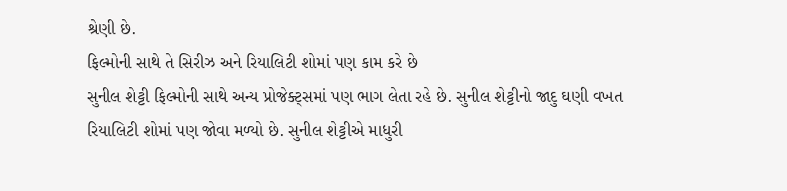શ્રેણી છે.
ફિલ્મોની સાથે તે સિરીઝ અને રિયાલિટી શોમાં પણ કામ કરે છે
સુનીલ શેટ્ટી ફિલ્મોની સાથે અન્ય પ્રોજેક્ટ્સમાં પણ ભાગ લેતા રહે છે. સુનીલ શેટ્ટીનો જાદુ ઘણી વખત રિયાલિટી શોમાં પણ જોવા મળ્યો છે. સુનીલ શેટ્ટીએ માધુરી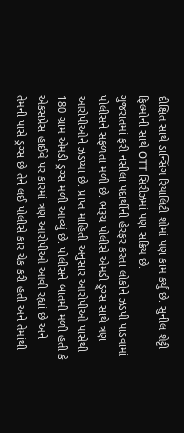દીક્ષિત સાથે ડાન્સિંગ રિયાલિટી શોમાં પણ કામ કર્યું છે. સુનીલ શેટ્ટી ફિલ્મોની સાથે OTT સિરીઝમાં પણ સક્રિય છે.
ગુજરાતમાં ફરી નસીલા પદાર્થીની હેરફર કરતા લોકોને ઝડપી પાડવામાં પોલીસને સફળતા મળી છે. ભરૂચ પોલીસે એમડી ડ્ર્ગ્સ સાથે ત્રણ આરોપીઓને ઝડપ્યા છે. પ્રાપ્ત માહિતી અનુસાર આરોપીઓ પાસેથી 180 ગ્રામ એમડી ડ્રગ્સ મળી આવ્યું છે. પોલીસને બાતમી મળી હતી કે એકસપ્રેસ હાઈવે પર કારમાં ત્રણ આરોપીઓ આવી રહ્યાં છે અને તેમની પાસે ડ્રગ્સ છે તેને લઈ પોલીસે કાર ચેક કરી હતી અને તેમાંથી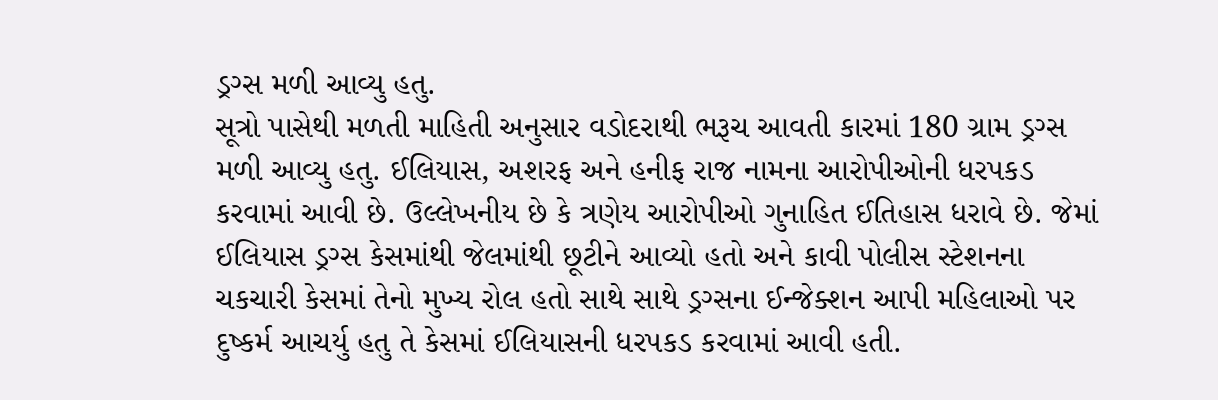ડ્રગ્સ મળી આવ્યુ હતુ.
સૂત્રો પાસેથી મળતી માહિતી અનુસાર વડોદરાથી ભરૂચ આવતી કારમાં 180 ગ્રામ ડ્રગ્સ મળી આવ્યુ હતુ. ઈલિયાસ, અશરફ અને હનીફ રાજ નામના આરોપીઓની ધરપકડ કરવામાં આવી છે. ઉલ્લેખનીય છે કે ત્રણેય આરોપીઓ ગુનાહિત ઈતિહાસ ધરાવે છે. જેમાં ઈલિયાસ ડ્રગ્સ કેસમાંથી જેલમાંથી છૂટીને આવ્યો હતો અને કાવી પોલીસ સ્ટેશનના ચકચારી કેસમાં તેનો મુખ્ય રોલ હતો સાથે સાથે ડ્રગ્સના ઈન્જેક્શન આપી મહિલાઓ પર દુષ્કર્મ આચર્યુ હતુ તે કેસમાં ઈલિયાસની ધરપકડ કરવામાં આવી હતી.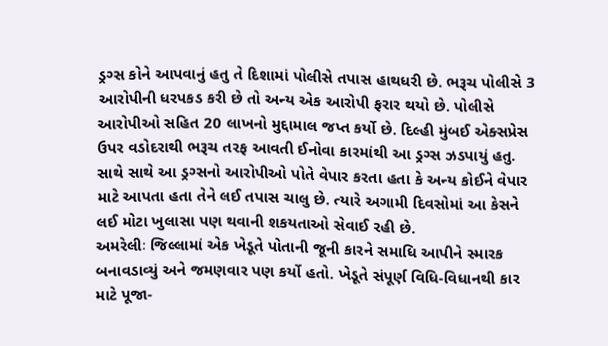ડ્રગ્સ કોને આપવાનું હતુ તે દિશામાં પોલીસે તપાસ હાથધરી છે. ભરૂચ પોલીસે 3 આરોપીની ધરપકડ કરી છે તો અન્ય એક આરોપી ફરાર થયો છે. પોલીસે આરોપીઓ સહિત 20 લાખનો મુદ્દામાલ જપ્ત કર્યો છે. દિલ્હી મુંબઈ એક્સપ્રેસ ઉપર વડોદરાથી ભરૂચ તરફ આવતી ઈનોવા કારમાંથી આ ડ્રગ્સ ઝડપાયું હતુ. સાથે સાથે આ ડ્રગ્સનો આરોપીઓ પોતે વેપાર કરતા હતા કે અન્ય કોઈને વેપાર માટે આપતા હતા તેને લઈ તપાસ ચાલુ છે. ત્યારે અગામી દિવસોમાં આ કેસને લઈ મોટા ખુલાસા પણ થવાની શકયતાઓ સેવાઈ રહી છે.
અમરેલીઃ જિલ્લામાં એક ખેડૂતે પોતાની જૂની કારને સમાધિ આપીને સ્મારક બનાવડાવ્યું અને જમણવાર પણ કર્યો હતો. ખેડૂતે સંપૂર્ણ વિધિ-વિધાનથી કાર માટે પૂજા-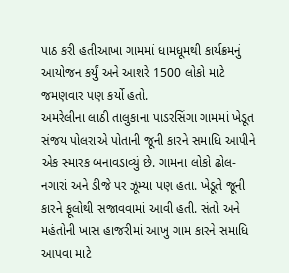પાઠ કરી હતીઆખા ગામમાં ધામધૂમથી કાર્યક્રમનું આયોજન કર્યું અને આશરે 1500 લોકો માટે જમણવાર પણ કર્યો હતો.
અમરેલીના લાઠી તાલુકાના પાડરસિંગા ગામમાં ખેડૂત સંજય પોલરાએ પોતાની જૂની કારને સમાધિ આપીને એક સ્મારક બનાવડાવ્યું છે. ગામના લોકો ઢોલ-નગારાં અને ડીજે પર ઝૂમ્યા પણ હતા. ખેડૂતે જૂની કારને ફૂલોથી સજાવવામાં આવી હતી. સંતો અને મહંતોની ખાસ હાજરીમાં આખુ ગામ કારને સમાધિ આપવા માટે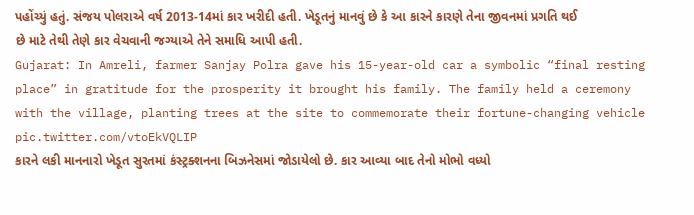પહોંચ્યું હતું. સંજય પોલરાએ વર્ષ 2013-14માં કાર ખરીદી હતી. ખેડૂતનું માનવું છે કે આ કારને કારણે તેના જીવનમાં પ્રગતિ થઈ છે માટે તેથી તેણે કાર વેચવાની જગ્યાએ તેને સમાધિ આપી હતી.
Gujarat: In Amreli, farmer Sanjay Polra gave his 15-year-old car a symbolic “final resting place” in gratitude for the prosperity it brought his family. The family held a ceremony with the village, planting trees at the site to commemorate their fortune-changing vehicle pic.twitter.com/vtoEkVQLIP
કારને લકી માનનારો ખેડૂત સુરતમાં કંસ્ટ્રક્શનના બિઝનેસમાં જોડાયેલો છે. કાર આવ્યા બાદ તેનો મોભો વધ્યો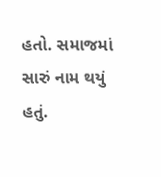હતો. સમાજમાં સારું નામ થયું હતું.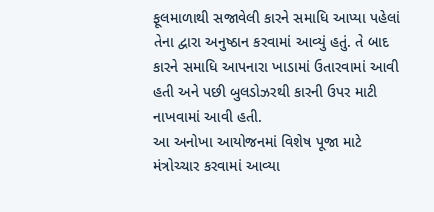ફૂલમાળાથી સજાવેલી કારને સમાધિ આપ્યા પહેલાં તેના દ્વારા અનુષ્ઠાન કરવામાં આવ્યું હતું. તે બાદ કારને સમાધિ આપનારા ખાડામાં ઉતારવામાં આવી હતી અને પછી બુલડોઝરથી કારની ઉપર માટી નાખવામાં આવી હતી.
આ અનોખા આયોજનમાં વિશેષ પૂજા માટે મંત્રોચ્ચાર કરવામાં આવ્યા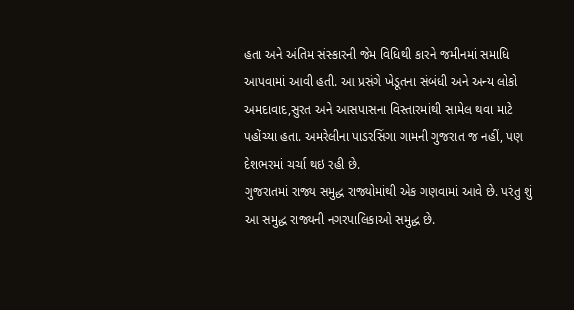હતા અને અંતિમ સંસ્કારની જેમ વિધિથી કારને જમીનમાં સમાધિ આપવામાં આવી હતી. આ પ્રસંગે ખેડૂતના સંબંધી અને અન્ય લોકો અમદાવાદ,સુરત અને આસપાસના વિસ્તારમાંથી સામેલ થવા માટે પહોંચ્યા હતા. અમરેલીના પાડરસિંગા ગામની ગુજરાત જ નહીં, પણ દેશભરમાં ચર્ચા થઇ રહી છે.
ગુજરાતમાં રાજ્ય સમુદ્ધ રાજ્યોમાંથી એક ગણવામાં આવે છે. પરંતુ શું આ સમુદ્ધ રાજ્યની નગરપાલિકાઓ સમુદ્ધ છે.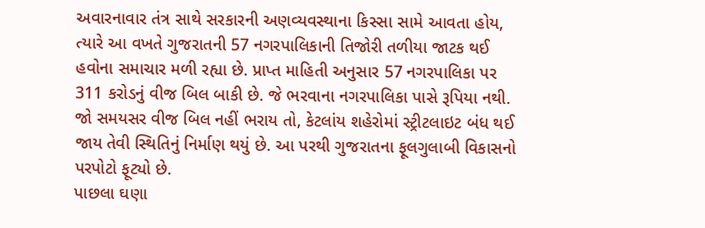અવારનાવાર તંત્ર સાથે સરકારની અણવ્યવસ્થાના કિસ્સા સામે આવતા હોય, ત્યારે આ વખતે ગુજરાતની 57 નગરપાલિકાની તિજોરી તળીયા જાટક થઈ હવોના સમાચાર મળી રહ્યા છે. પ્રાપ્ત માહિતી અનુસાર 57 નગરપાલિકા પર 311 કરોડનું વીજ બિલ બાકી છે. જે ભરવાના નગરપાલિકા પાસે રૂપિયા નથી. જો સમયસર વીજ બિલ નહીં ભરાય તો, કેટલાંય શહેરોમાં સ્ટ્રીટલાઇટ બંધ થઈ જાય તેવી સ્થિતિનું નિર્માણ થયું છે. આ પરથી ગુજરાતના ફૂલગુલાબી વિકાસનો પરપોટો ફૂટ્યો છે.
પાછલા ઘણા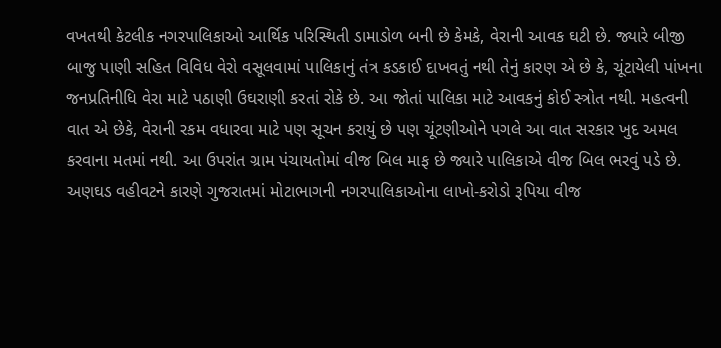વખતથી કેટલીક નગરપાલિકાઓ આર્થિક પરિસ્થિતી ડામાડોળ બની છે કેમકે, વેરાની આવક ઘટી છે. જ્યારે બીજી બાજુ પાણી સહિત વિવિધ વેરો વસૂલવામાં પાલિકાનું તંત્ર કડકાઈ દાખવતું નથી તેનું કારણ એ છે કે, ચૂંટાયેલી પાંખના જનપ્રતિનીધિ વેરા માટે પઠાણી ઉઘરાણી કરતાં રોકે છે. આ જોતાં પાલિકા માટે આવકનું કોઈ સ્ત્રોત નથી. મહત્વની વાત એ છેકે, વેરાની રકમ વધારવા માટે પણ સૂચન કરાયું છે પણ ચૂંટણીઓને પગલે આ વાત સરકાર ખુદ અમલ કરવાના મતમાં નથી. આ ઉપરાંત ગ્રામ પંચાયતોમાં વીજ બિલ માફ છે જ્યારે પાલિકાએ વીજ બિલ ભરવું પડે છે. અણઘડ વહીવટને કારણે ગુજરાતમાં મોટાભાગની નગરપાલિકાઓના લાખો-કરોડો રૂપિયા વીજ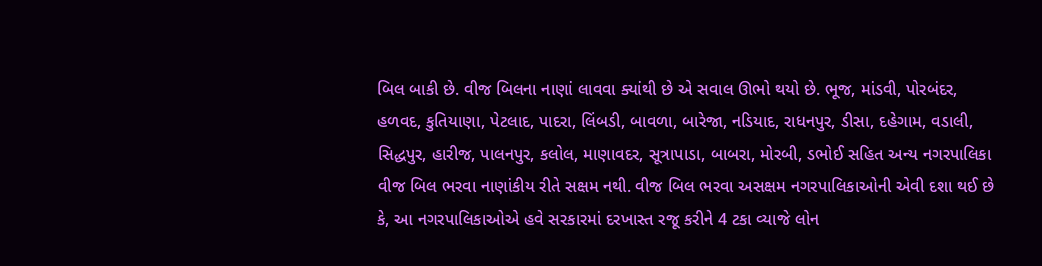બિલ બાકી છે. વીજ બિલના નાણાં લાવવા ક્યાંથી છે એ સવાલ ઊભો થયો છે. ભૂજ, માંડવી, પોરબંદર, હળવદ, કુતિયાણા, પેટલાદ, પાદરા, લિંબડી, બાવળા, બારેજા, નડિયાદ, રાધનપુર, ડીસા, દહેગામ, વડાલી, સિદ્ધપુર, હારીજ, પાલનપુર, કલોલ, માણાવદર, સૂત્રાપાડા, બાબરા, મોરબી, ડભોઈ સહિત અન્ય નગરપાલિકા વીજ બિલ ભરવા નાણાંકીય રીતે સક્ષમ નથી. વીજ બિલ ભરવા અસક્ષમ નગરપાલિકાઓની એવી દશા થઈ છે કે, આ નગરપાલિકાઓએ હવે સરકારમાં દરખાસ્ત રજૂ કરીને 4 ટકા વ્યાજે લોન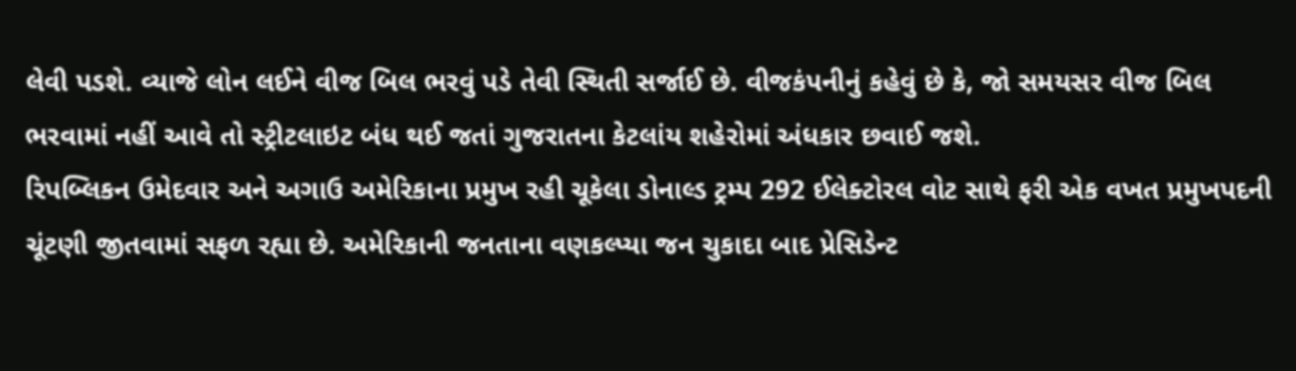લેવી પડશે. વ્યાજે લોન લઈને વીજ બિલ ભરવું પડે તેવી સ્થિતી સર્જાઈ છે. વીજકંપનીનું કહેવું છે કે, જો સમયસર વીજ બિલ ભરવામાં નહીં આવે તો સ્ટ્રીટલાઇટ બંધ થઈ જતાં ગુજરાતના કેટલાંય શહેરોમાં અંધકાર છવાઈ જશે.
રિપબ્લિકન ઉમેદવાર અને અગાઉ અમેરિકાના પ્રમુખ રહી ચૂકેલા ડોનાલ્ડ ટ્રમ્પ 292 ઈલેક્ટોરલ વોટ સાથે ફરી એક વખત પ્રમુખપદની ચૂંટણી જીતવામાં સફળ રહ્યા છે. અમેરિકાની જનતાના વણકલ્પ્યા જન ચુકાદા બાદ પ્રેસિડેન્ટ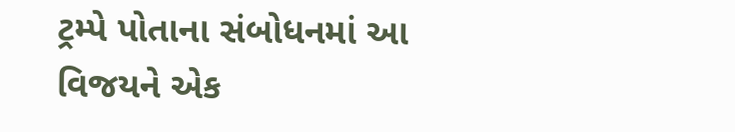ટ્રમ્પે પોતાના સંબોધનમાં આ વિજયને એક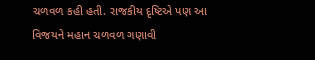ચળવળ કહી હતી. રાજકીય દૃષ્ટિએ પણ આ વિજયને મહાન ચળવળ ગણાવી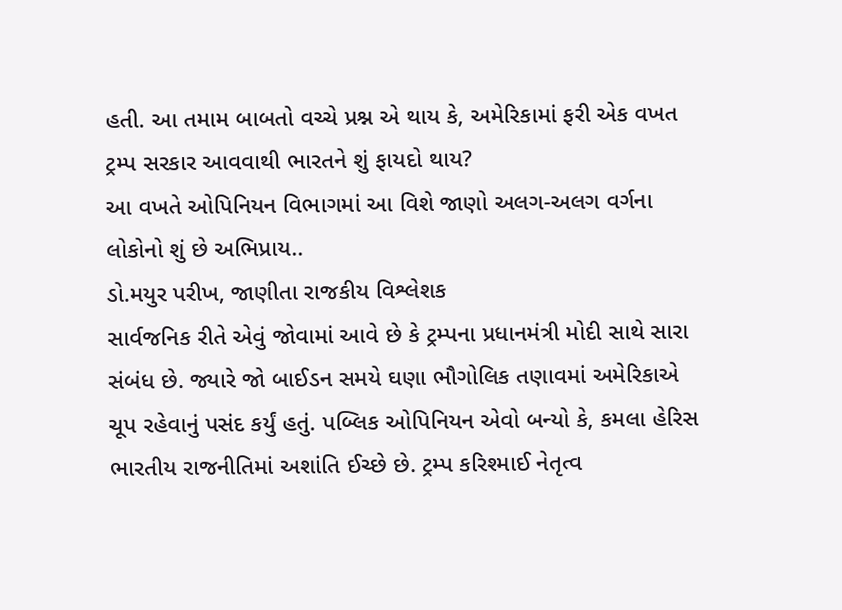હતી. આ તમામ બાબતો વચ્ચે પ્રશ્ન એ થાય કે, અમેરિકામાં ફરી એક વખત ટ્રમ્પ સરકાર આવવાથી ભારતને શું ફાયદો થાય?
આ વખતે ઓપિનિયન વિભાગમાં આ વિશે જાણો અલગ-અલગ વર્ગના લોકોનો શું છે અભિપ્રાય..
ડો.મયુર પરીખ, જાણીતા રાજકીય વિશ્લેશક
સાર્વજનિક રીતે એવું જોવામાં આવે છે કે ટ્રમ્પના પ્રધાનમંત્રી મોદી સાથે સારા સંબંધ છે. જ્યારે જો બાઈડન સમયે ઘણા ભૌગોલિક તણાવમાં અમેરિકાએ ચૂપ રહેવાનું પસંદ કર્યું હતું. પબ્લિક ઓપિનિયન એવો બન્યો કે, કમલા હેરિસ ભારતીય રાજનીતિમાં અશાંતિ ઈચ્છે છે. ટ્રમ્પ કરિશ્માઈ નેતૃત્વ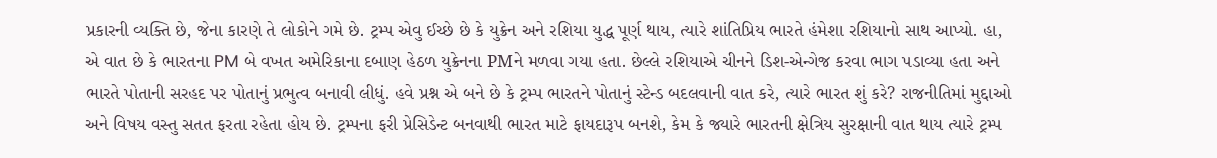પ્રકારની વ્યક્તિ છે, જેના કારણે તે લોકોને ગમે છે. ટ્રમ્પ એવુ ઈચ્છે છે કે યુક્રેન અને રશિયા યુદ્ધ પૂર્ણ થાય, ત્યારે શાંતિપ્રિય ભારતે હંમેશા રશિયાનો સાથ આપ્યો. હા, એ વાત છે કે ભારતના PM બે વખત અમેરિકાના દબાણ હેઠળ યુક્રેનના PMને મળવા ગયા હતા. છેલ્લે રશિયાએ ચીનને ડિશ-એન્ગેજ કરવા ભાગ પડાવ્યા હતા અને ભારતે પોતાની સરહદ પર પોતાનું પ્રભુત્વ બનાવી લીધું. હવે પ્રશ્ન એ બને છે કે ટ્રમ્પ ભારતને પોતાનું સ્ટેન્ડ બદલવાની વાત કરે, ત્યારે ભારત શું કરે? રાજનીતિમાં મુદ્દાઓ અને વિષય વસ્તુ સતત ફરતા રહેતા હોય છે. ટ્રમ્પના ફરી પ્રેસિડેન્ટ બનવાથી ભારત માટે ફાયદારૂપ બનશે, કેમ કે જ્યારે ભારતની ક્ષેત્રિય સુરક્ષાની વાત થાય ત્યારે ટ્રમ્પ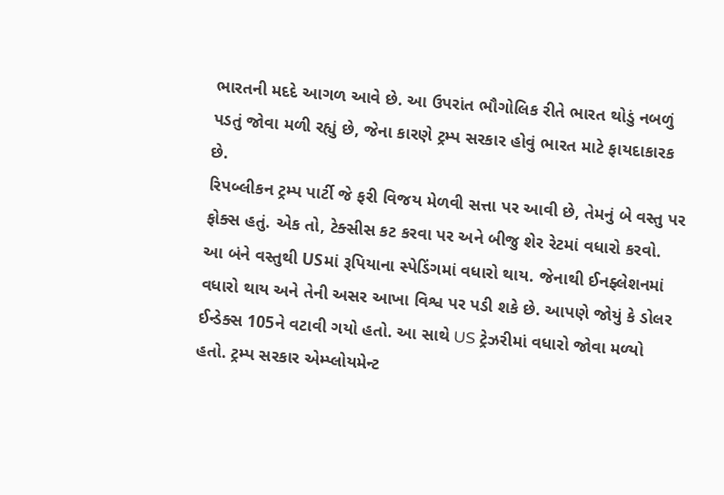ભારતની મદદે આગળ આવે છે. આ ઉપરાંત ભૌગોલિક રીતે ભારત થોડું નબળું પડતું જોવા મળી રહ્યું છે, જેના કારણે ટ્રમ્પ સરકાર હોવું ભારત માટે ફાયદાકારક છે.
રિપબ્લીકન ટ્રમ્પ પાર્ટી જે ફરી વિજય મેળવી સત્તા પર આવી છે, તેમનું બે વસ્તુ પર ફોક્સ હતું. એક તો, ટેક્સીસ કટ કરવા પર અને બીજુ શેર રેટમાં વધારો કરવો. આ બંને વસ્તુથી USમાં રૂપિયાના સ્પેડિંગમાં વધારો થાય. જેનાથી ઈનફ્લેશનમાં વધારો થાય અને તેની અસર આખા વિશ્વ પર પડી શકે છે. આપણે જોયું કે ડોલર ઈન્ડેક્સ 105ને વટાવી ગયો હતો. આ સાથે US ટ્રેઝરીમાં વધારો જોવા મળ્યો હતો. ટ્રમ્પ સરકાર એમ્પ્લોયમેન્ટ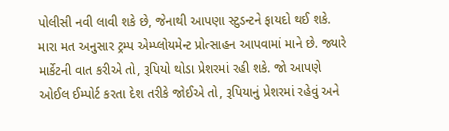પોલીસી નવી લાવી શકે છે, જેનાથી આપણા સ્ટુડન્ટને ફાયદો થઈ શકે. મારા મત અનુસાર ટ્રમ્પ એમ્પ્લોયમેન્ટ પ્રોત્સાહન આપવામાં માને છે. જ્યારે માર્કેટની વાત કરીએ તો, રૂપિયો થોડા પ્રેશરમાં રહી શકે. જો આપણે ઓઈલ ઈમ્પોર્ટ કરતા દેશ તરીકે જોઈએ તો, રૂપિયાનું પ્રેશરમાં રહેવું અને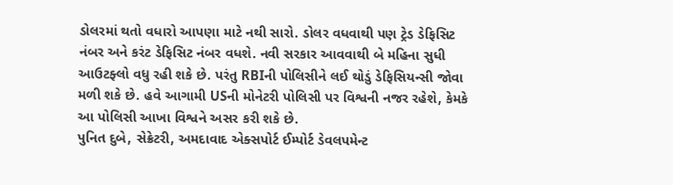ડોલરમાં થતો વધારો આપણા માટે નથી સારો. ડોલર વધવાથી પણ ટ્રેડ ડેફિસિટ નંબર અને કરંટ ડેફિસિટ નંબર વધશે. નવી સરકાર આવવાથી બે મહિના સુધી આઉટફ્લો વધુ રહી શકે છે. પરંતુ RBIની પોલિસીને લઈ થોડું ડેફિસિયન્સી જોવા મળી શકે છે. હવે આગામી USની મોનેટરી પોલિસી પર વિશ્વની નજર રહેશે, કેમકે આ પોલિસી આખા વિશ્વને અસર કરી શકે છે.
પુનિત દુબે, સેક્રેટરી, અમદાવાદ એક્સપોર્ટ ઈમ્પોર્ટ ડેવલપમેન્ટ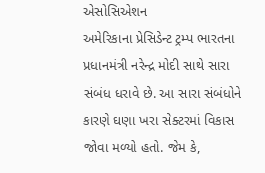એસોસિએશન
અમેરિકાના પ્રેસિડેન્ટ ટ્રમ્પ ભારતના પ્રધાનમંત્રી નરેન્દ્ર મોદી સાથે સારા સંબંધ ધરાવે છે. આ સારા સંબંધોને કારણે ઘણા ખરા સેક્ટરમાં વિકાસ જોવા મળ્યો હતો. જેમ કે,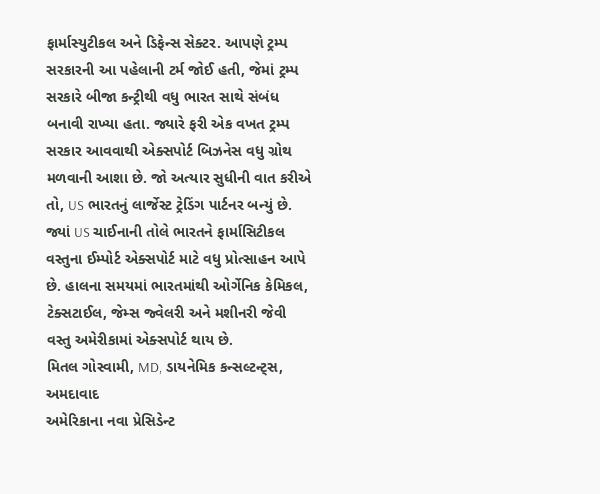ફાર્માસ્યુટીકલ અને ડિફેન્સ સેક્ટર. આપણે ટ્રમ્પ સરકારની આ પહેલાની ટર્મ જોઈ હતી, જેમાં ટ્રમ્પ સરકારે બીજા કન્ટ્રીથી વધુ ભારત સાથે સંબંધ બનાવી રાખ્યા હતા. જ્યારે ફરી એક વખત ટ્રમ્પ સરકાર આવવાથી એક્સપોર્ટ બિઝનેસ વધુ ગ્રોથ મળવાની આશા છે. જો અત્યાર સુધીની વાત કરીએ તો, US ભારતનું લાર્જેસ્ટ ટ્રેડિંગ પાર્ટનર બન્યું છે. જ્યાં US ચાઈનાની તોલે ભારતને ફાર્માસિટીકલ વસ્તુના ઈમ્પોર્ટ એક્સપોર્ટ માટે વધુ પ્રોત્સાહન આપે છે. હાલના સમયમાં ભારતમાંથી ઓર્ગેનિક કેમિકલ, ટેક્સટાઈલ, જેમ્સ જ્વેલરી અને મશીનરી જેવી વસ્તુ અમેરીકામાં એક્સપોર્ટ થાય છે.
મિતલ ગોસ્વામી, MD, ડાયનેમિક કન્સલ્ટન્ટ્સ, અમદાવાદ
અમેરિકાના નવા પ્રેસિડેન્ટ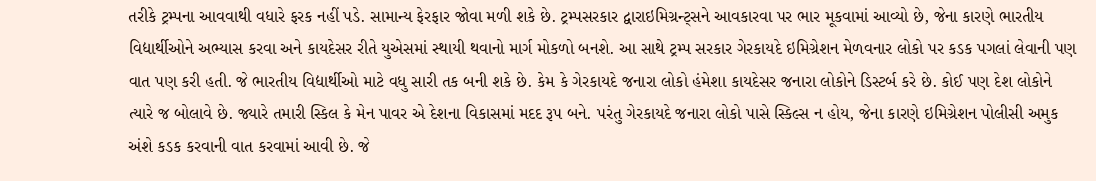તરીકે ટ્રમ્પના આવવાથી વધારે ફરક નહીં પડે. સામાન્ય ફેરફાર જોવા મળી શકે છે. ટ્રમ્પસરકાર દ્વારાઇમિગ્રન્ટ્સને આવકારવા પર ભાર મૂકવામાં આવ્યો છે, જેના કારણે ભારતીય વિદ્યાર્થીઓને અભ્યાસ કરવા અને કાયદેસર રીતે યુએસમાં સ્થાયી થવાનો માર્ગ મોકળો બનશે. આ સાથે ટ્રમ્પ સરકાર ગેરકાયદે ઇમિગ્રેશન મેળવનાર લોકો પર કડક પગલાં લેવાની પણ વાત પણ કરી હતી. જે ભારતીય વિદ્યાર્થીઓ માટે વધુ સારી તક બની શકે છે. કેમ કે ગેરકાયદે જનારા લોકો હંમેશા કાયદેસર જનારા લોકોને ડિસ્ટર્બ કરે છે. કોઈ પણ દેશ લોકોને ત્યારે જ બોલાવે છે. જ્યારે તમારી સ્કિલ કે મેન પાવર એ દેશના વિકાસમાં મદદ રૂપ બને. પરંતુ ગેરકાયદે જનારા લોકો પાસે સ્કિલ્સ ન હોય, જેના કારણે ઇમિગ્રેશન પોલીસી અમુક અંશે કડક કરવાની વાત કરવામાં આવી છે. જે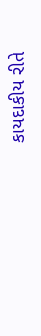કાયદાકીય રીતે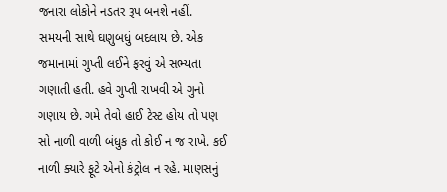જનારા લોકોને નડતર રૂપ બનશે નહીં.
સમયની સાથે ઘણુબધું બદલાય છે. એક જમાનામાં ગુપ્તી લઈને ફરવું એ સભ્યતા ગણાતી હતી. હવે ગુપ્તી રાખવી એ ગુનો ગણાય છે. ગમે તેવો હાઈ ટેસ્ટ હોય તો પણ સો નાળી વાળી બંધુક તો કોઈ ન જ રાખે. કઈ નાળી ક્યારે ફૂટે એનો કંટ્રોલ ન રહે. માણસનું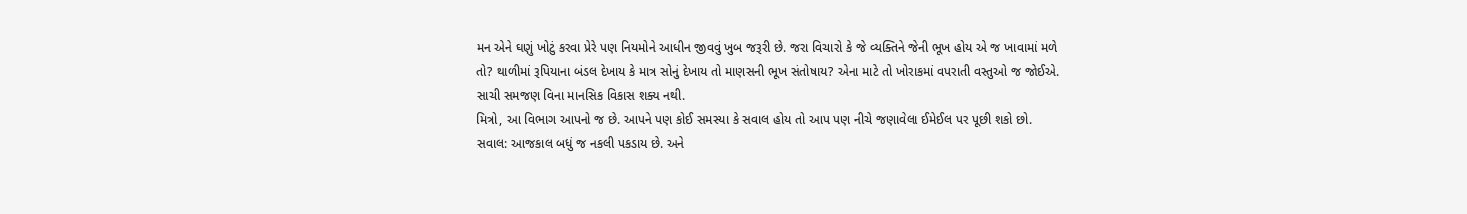મન એને ઘણું ખોટું કરવા પ્રેરે પણ નિયમોને આધીન જીવવું ખુબ જરૂરી છે. જરા વિચારો કે જે વ્યક્તિને જેની ભૂખ હોય એ જ ખાવામાં મળે તો? થાળીમાં રૂપિયાના બંડલ દેખાય કે માત્ર સોનું દેખાય તો માણસની ભૂખ સંતોષાય? એના માટે તો ખોરાકમાં વપરાતી વસ્તુઓ જ જોઈએ. સાચી સમજણ વિના માનસિક વિકાસ શક્ય નથી.
મિત્રો, આ વિભાગ આપનો જ છે. આપને પણ કોઈ સમસ્યા કે સવાલ હોય તો આપ પણ નીચે જણાવેલા ઈમેઈલ પર પૂછી શકો છો.
સવાલ: આજકાલ બધું જ નકલી પકડાય છે. અને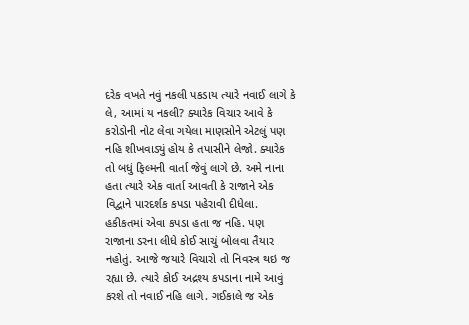દરેક વખતે નવું નકલી પકડાય ત્યારે નવાઈ લાગે કે લે, આમાં ય નકલી? ક્યારેક વિચાર આવે કે કરોડોની નોટ લેવા ગયેલા માણસોને એટલું પણ નહિ શીખવાડ્યું હોય કે તપાસીને લેજો. ક્યારેક તો બધું ફિલ્મની વાર્તા જેવું લાગે છે. અમે નાના હતા ત્યારે એક વાર્તા આવતી કે રાજાને એક વિદ્વાને પારદર્શક કપડા પહેરાવી દીધેલા. હકીકતમાં એવા કપડા હતા જ નહિ. પણ રાજાના ડરના લીધે કોઈ સાચું બોલવા તૈયાર નહોતું. આજે જયારે વિચારો તો નિવસ્ત્ર થઇ જ રહ્યા છે. ત્યારે કોઈ અદ્રશ્ય કપડાના નામે આવું કરશે તો નવાઈ નહિ લાગે. ગઈકાલે જ એક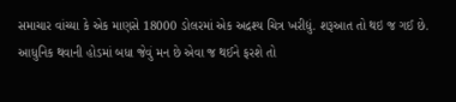સમાચાર વાંચ્યા કે એક માણસે 18000 ડોલરમાં એક અદ્રશ્ય ચિત્ર ખરીદ્યું. શરૂઆત તો થઇ જ ગઈ છે. આધુનિક થવાની હોડમાં બધા જેવું મન છે એવા જ થઈને ફરશે તો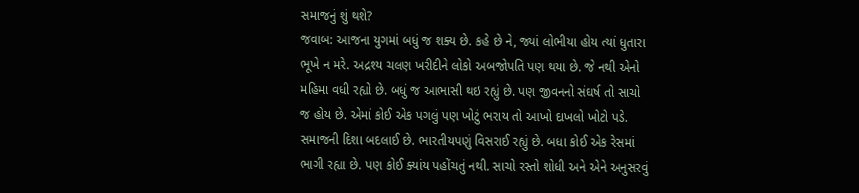સમાજનું શું થશે?
જવાબ: આજના યુગમાં બધું જ શક્ય છે. કહે છે ને, જ્યાં લોભીયા હોય ત્યાં ધુતારા ભૂખે ન મરે. અદ્રશ્ય ચલણ ખરીદીને લોકો અબજોપતિ પણ થયા છે. જે નથી એનો મહિમા વધી રહ્યો છે. બધું જ આભાસી થઇ રહ્યું છે. પણ જીવનનો સંઘર્ષ તો સાચો જ હોય છે. એમાં કોઈ એક પગલું પણ ખોટું ભરાય તો આખો દાખલો ખોટો પડે.
સમાજની દિશા બદલાઈ છે. ભારતીયપણું વિસરાઈ રહ્યું છે. બધા કોઈ એક રેસમાં ભાગી રહ્યા છે. પણ કોઈ ક્યાંય પહોંચતું નથી. સાચો રસ્તો શોધી અને એને અનુસરવું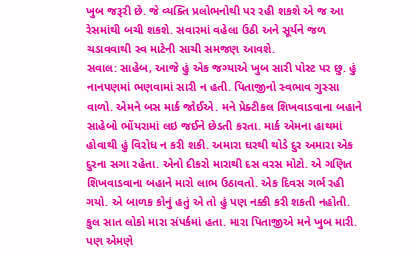ખુબ જરૂરી છે. જે વ્યક્તિ પ્રલોભનોથી પર રહી શકશે એ જ આ રેસમાંથી બચી શકશે. સવારમાં વહેલા ઉઠી અને સૂર્યને જળ ચડાવવાથી સ્વ માટેની સાચી સમજણ આવશે.
સવાલ: સાહેબ, આજે હું એક જગ્યાએ ખુબ સારી પોસ્ટ પર છુ. હું નાનપણમાં ભણવામાં સારી ન હતી. પિતાજીનો સ્વભાવ ગુસ્સા વાળો. એમને બસ માર્ક જોઈએ. મને પ્રેક્ટીકલ શિખવાડવાના બહાને સાહેબો ભોંયરામાં લઇ જઈને છેડતી કરતા. માર્ક એમના હાથમાં હોવાથી હું વિરોધ ન કરી શકી. અમારા ઘરથી થોડે દુર અમારા એક દુરના સગા રહેતા. એનો દીકરો મારાથી દસ વરસ મોટો. એ ગણિત શિખવાડવાના બહાને મારો લાભ ઉઠાવતો. એક દિવસ ગર્ભ રહી ગયો. એ બાળક કોનું હતું એ તો હું પણ નક્કી કરી શકતી નહોતી. કુલ સાત લોકો મારા સંપર્કમાં હતા. મારા પિતાજીએ મને ખુબ મારી. પણ એમણે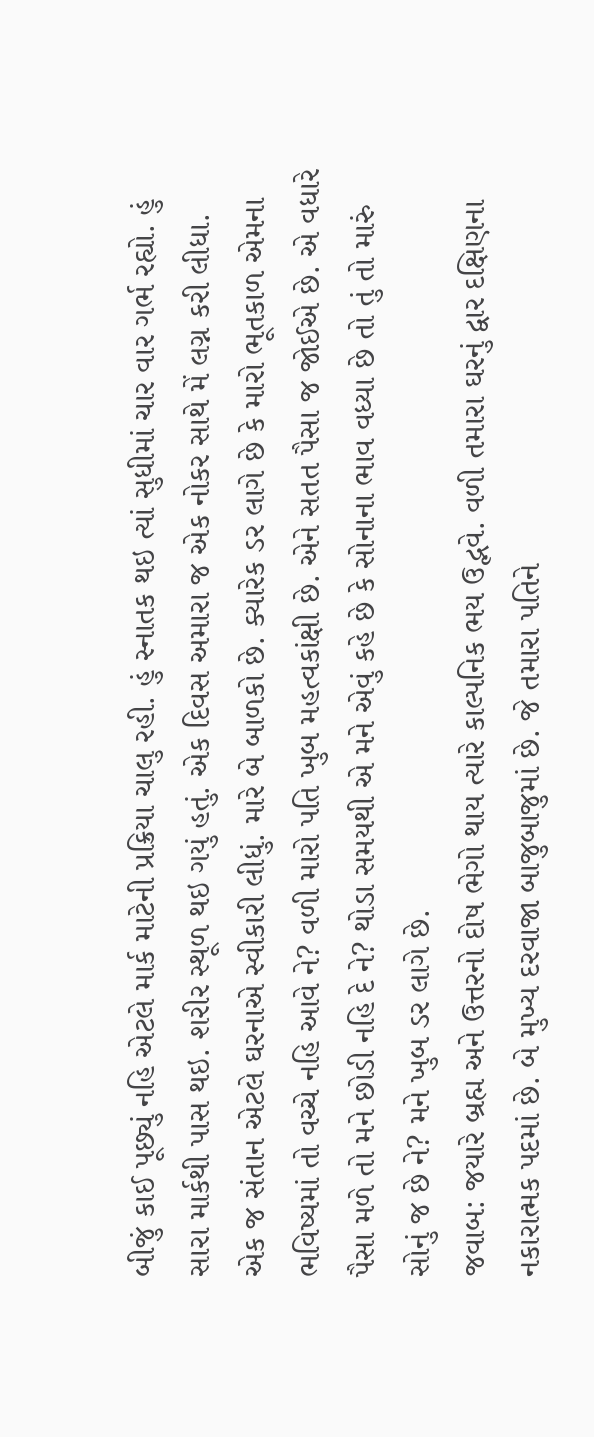બીજું કાઈ પૂછ્યું નહિ એટલે માર્ક માટેની પ્રક્રિયા ચાલુ રહી. હું સ્નાતક થઇ ત્યાં સુધીમાં ચાર વાર ગર્ભ રહ્યો. હું સારા માર્કથી પાસ થઇ. શરીર સ્થૂળ થઇ ગયું હતું. એક દિવસ અમારા જ એક નોકર સાથે મેં લગ્ન કરી લીધા. એક જ સંતાન એટલે ઘરનાએ સ્વીકારી લીધું. મારે બે બાળકો છે. ક્યારેક ડર લાગે છે કે મારો ભૂતકાળ એમના ભવિષ્યમાં તો વચ્ચે નહિ આવે ને? વળી મારો પતિ ખુબ મહત્વકાંક્ષી છે. એને સતત પૈસા જ જોઈએ છે. એ વધારે પૈસા મળે તો મને છોડી નહિ દે ને? થોડા સમયથી એ મને એવું કહે છે કે સોનાના ભાવ વધ્યા છે તો તું તો મારું સોનું જ છે ને? મને ખુબ ડર લાગે છે.
જવાબ: જયારે બ્રહ્મ અને ઉત્તરનો દોષ ભેગો થાય ત્યારે કાલ્પનિક ભય ઉદ્ભવે. વળી તમારા ઘરનું દ્વાર દક્ષિણના નકારાત્મક પદમાં છે. બે મુખ્ય દરવાજા બાજુબાજુમાં છે. જે તમારા પતિને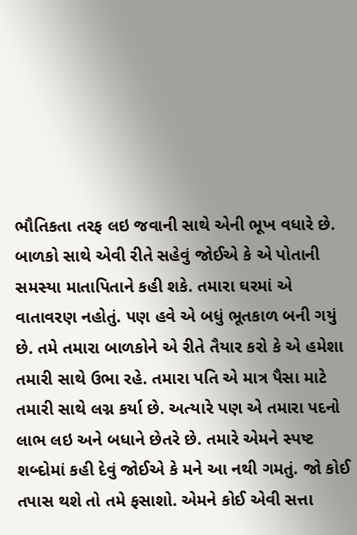ભૌતિકતા તરફ લઇ જવાની સાથે એની ભૂખ વધારે છે.
બાળકો સાથે એવી રીતે સહેવું જોઈએ કે એ પોતાની સમસ્યા માતાપિતાને કહી શકે. તમારા ઘરમાં એ વાતાવરણ નહોતું. પણ હવે એ બધું ભૂતકાળ બની ગયું છે. તમે તમારા બાળકોને એ રીતે તૈયાર કરો કે એ હમેશા તમારી સાથે ઉભા રહે. તમારા પતિ એ માત્ર પૈસા માટે તમારી સાથે લગ્ન કર્યા છે. અત્યારે પણ એ તમારા પદનો લાભ લઇ અને બધાને છેતરે છે. તમારે એમને સ્પષ્ટ શબ્દોમાં કહી દેવું જોઈએ કે મને આ નથી ગમતું. જો કોઈ તપાસ થશે તો તમે ફસાશો. એમને કોઈ એવી સત્તા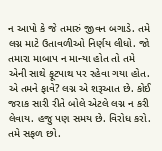ન આપો કે જે તમારું જીવન બગાડે. તમે લગ્ન માટે ઉતાવળીઓ નિર્ણય લીધો. જો તમારા માબાપ ન માન્યા હોત તો તમે એની સાથે ફૂટપાથ પર રહેવા ગયા હોત. એ તમને ફાવે? લગ્ન એ શરૂઆત છે. કોઈ જરાક સારી રીતે બોલે એટલે લગ્ન ન કરી લેવાય. હજુ પણ સમય છે. વિરોધ કરો. તમે સફળ છો.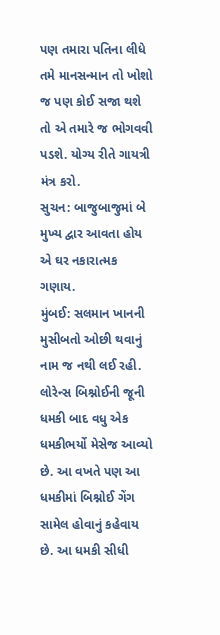પણ તમારા પતિના લીધે તમે માનસન્માન તો ખોશો જ પણ કોઈ સજા થશે તો એ તમારે જ ભોગવવી પડશે. યોગ્ય રીતે ગાયત્રી મંત્ર કરો.
સુચન: બાજુબાજુમાં બે મુખ્ય દ્વાર આવતા હોય એ ઘર નકારાત્મક ગણાય.
મુંબઈ: સલમાન ખાનની મુસીબતો ઓછી થવાનું નામ જ નથી લઈ રહી. લોરેન્સ બિશ્નોઈની જૂની ધમકી બાદ વધુ એક ધમકીભર્યો મેસેજ આવ્યો છે. આ વખતે પણ આ ધમકીમાં બિશ્નોઈ ગેંગ સામેલ હોવાનું કહેવાય છે. આ ધમકી સીધી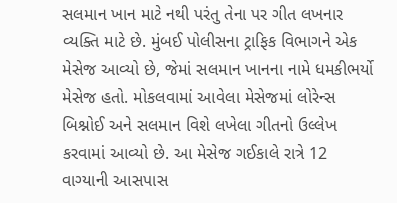સલમાન ખાન માટે નથી પરંતુ તેના પર ગીત લખનાર વ્યક્તિ માટે છે. મુંબઈ પોલીસના ટ્રાફિક વિભાગને એક મેસેજ આવ્યો છે, જેમાં સલમાન ખાનના નામે ધમકીભર્યો મેસેજ હતો. મોકલવામાં આવેલા મેસેજમાં લોરેન્સ બિશ્નોઈ અને સલમાન વિશે લખેલા ગીતનો ઉલ્લેખ કરવામાં આવ્યો છે. આ મેસેજ ગઈકાલે રાત્રે 12 વાગ્યાની આસપાસ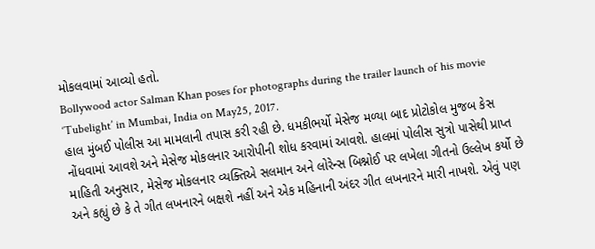મોકલવામાં આવ્યો હતો.
Bollywood actor Salman Khan poses for photographs during the trailer launch of his movie ‘Tubelight’ in Mumbai, India on May25, 2017.
હાલ મુંબઈ પોલીસ આ મામલાની તપાસ કરી રહી છે. ધમકીભર્યો મેસેજ મળ્યા બાદ પ્રોટોકોલ મુજબ કેસ નોંધવામાં આવશે અને મેસેજ મોકલનાર આરોપીની શોધ કરવામાં આવશે. હાલમાં પોલીસ સુત્રો પાસેથી પ્રાપ્ત માહિતી અનુસાર, મેસેજ મોકલનાર વ્યક્તિએ સલમાન અને લોરેન્સ બિશ્નોઈ પર લખેલા ગીતનો ઉલ્લેખ કર્યો છે અને કહ્યું છે કે તે ગીત લખનારને બક્ષશે નહીં અને એક મહિનાની અંદર ગીત લખનારને મારી નાખશે. એવું પણ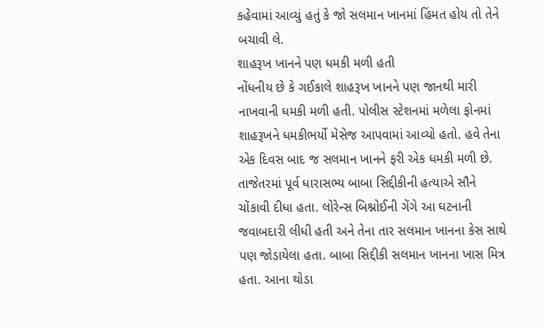કહેવામાં આવ્યું હતું કે જો સલમાન ખાનમાં હિંમત હોય તો તેને બચાવી લે.
શાહરૂખ ખાનને પણ ધમકી મળી હતી
નોંધનીય છે કે ગઈકાલે શાહરૂખ ખાનને પણ જાનથી મારી નાખવાની ધમકી મળી હતી. પોલીસ સ્ટેશનમાં મળેલા ફોનમાં શાહરૂખને ધમકીભર્યો મેસેજ આપવામાં આવ્યો હતો. હવે તેના એક દિવસ બાદ જ સલમાન ખાનને ફરી એક ધમકી મળી છે. તાજેતરમાં પૂર્વ ધારાસભ્ય બાબા સિદ્દીકીની હત્યાએ સૌને ચોંકાવી દીધા હતા. લોરેન્સ બિશ્નોઈની ગેંગે આ ઘટનાની જવાબદારી લીધી હતી અને તેના તાર સલમાન ખાનના કેસ સાથે પણ જોડાયેલા હતા. બાબા સિદ્દીકી સલમાન ખાનના ખાસ મિત્ર હતા. આના થોડા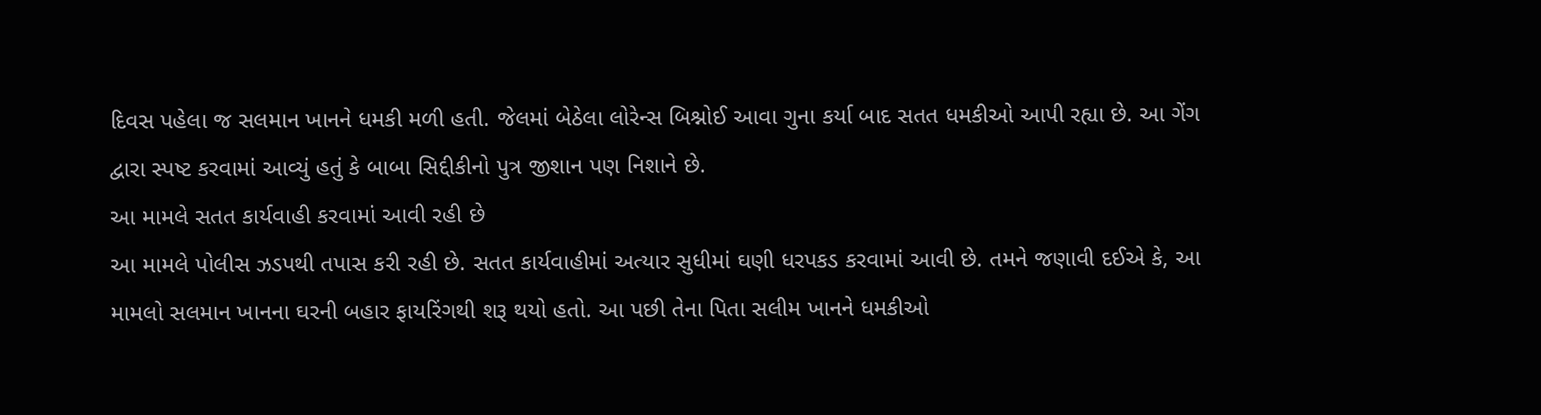દિવસ પહેલા જ સલમાન ખાનને ધમકી મળી હતી. જેલમાં બેઠેલા લોરેન્સ બિશ્નોઈ આવા ગુના કર્યા બાદ સતત ધમકીઓ આપી રહ્યા છે. આ ગેંગ દ્વારા સ્પષ્ટ કરવામાં આવ્યું હતું કે બાબા સિદ્દીકીનો પુત્ર જીશાન પણ નિશાને છે.
આ મામલે સતત કાર્યવાહી કરવામાં આવી રહી છે
આ મામલે પોલીસ ઝડપથી તપાસ કરી રહી છે. સતત કાર્યવાહીમાં અત્યાર સુધીમાં ઘણી ધરપકડ કરવામાં આવી છે. તમને જણાવી દઈએ કે, આ મામલો સલમાન ખાનના ઘરની બહાર ફાયરિંગથી શરૂ થયો હતો. આ પછી તેના પિતા સલીમ ખાનને ધમકીઓ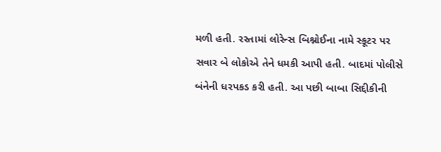મળી હતી. રસ્તામાં લોરેન્સ બિશ્નોઈના નામે સ્કૂટર પર સવાર બે લોકોએ તેને ધમકી આપી હતી. બાદમાં પોલીસે બંનેની ધરપકડ કરી હતી. આ પછી બાબા સિદ્દીકીની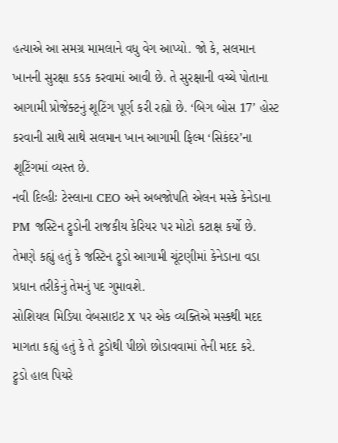હત્યાએ આ સમગ્ર મામલાને વધુ વેગ આપ્યો. જો કે, સલમાન ખાનની સુરક્ષા કડક કરવામાં આવી છે. તે સુરક્ષાની વચ્ચે પોતાના આગામી પ્રોજેક્ટનું શૂટિંગ પૂર્ણ કરી રહ્યો છે. ‘બિગ બોસ 17’ હોસ્ટ કરવાની સાથે સાથે સલમાન ખાન આગામી ફિલ્મ ‘સિકંદર’ના શૂટિંગમાં વ્યસ્ત છે.
નવી દિલ્હીઃ ટેસ્લાના CEO અને અબજોપતિ એલન મસ્કે કેનેડાના PM જસ્ટિન ટ્રુડોની રાજકીય કેરિયર પર મોટો કટાક્ષ કર્યો છે. તેમણે કહ્યું હતું કે જસ્ટિન ટ્રુડો આગામી ચૂંટણીમાં કેનેડાના વડા પ્રધાન તરીકેનું તેમનું પદ ગુમાવશે.
સોશિયલ મિડિયા વેબસાઇટ X પર એક વ્યક્તિએ મસ્કથી મદદ માગતા કહ્યું હતું કે તે ટ્રુડોથી પીછો છોડાવવામાં તેની મદદ કરે.
ટ્રુડો હાલ પિયરે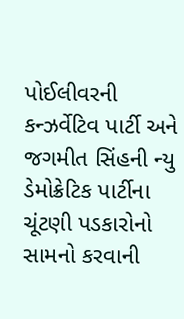પોઈલીવરની કન્ઝર્વેટિવ પાર્ટી અને જગમીત સિંહની ન્યુ ડેમોક્રેટિક પાર્ટીના ચૂંટણી પડકારોનો સામનો કરવાની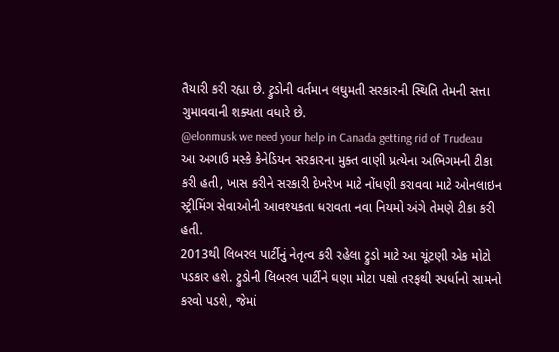તૈયારી કરી રહ્યા છે. ટ્રુડોની વર્તમાન લઘુમતી સરકારની સ્થિતિ તેમની સત્તા ગુમાવવાની શક્યતા વધારે છે.
@elonmusk we need your help in Canada getting rid of Trudeau
આ અગાઉ મસ્કે કેનેડિયન સરકારના મુક્ત વાણી પ્રત્યેના અભિગમની ટીકા કરી હતી, ખાસ કરીને સરકારી દેખરેખ માટે નોંધણી કરાવવા માટે ઓનલાઇન સ્ટ્રીમિંગ સેવાઓની આવશ્યકતા ધરાવતા નવા નિયમો અંગે તેમણે ટીકા કરી હતી.
2013થી લિબરલ પાર્ટીનું નેતૃત્વ કરી રહેલા ટ્રુડો માટે આ ચૂંટણી એક મોટો પડકાર હશે. ટ્રુડોની લિબરલ પાર્ટીને ઘણા મોટા પક્ષો તરફથી સ્પર્ધાનો સામનો કરવો પડશે, જેમાં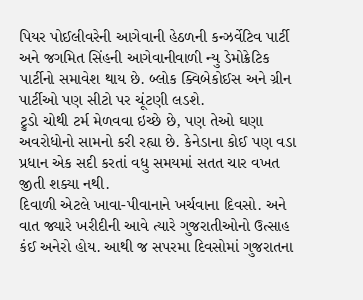પિયર પોઈલીવરેની આગેવાની હેઠળની કન્ઝર્વેટિવ પાર્ટી અને જગમિત સિંહની આગેવાનીવાળી ન્યુ ડેમોક્રેટિક પાર્ટીનો સમાવેશ થાય છે. બ્લોક ક્વિબેકોઈસ અને ગ્રીન પાર્ટીઓ પણ સીટો પર ચૂંટણી લડશે.
ટ્રુડો ચોથી ટર્મ મેળવવા ઇચ્છે છે, પણ તેઓ ઘણા અવરોધોનો સામનો કરી રહ્યા છે. કેનેડાના કોઈ પણ વડા પ્રધાન એક સદી કરતાં વધુ સમયમાં સતત ચાર વખત જીતી શક્યા નથી.
દિવાળી એટલે ખાવા-પીવાનાને ખર્ચવાના દિવસો. અને વાત જ્યારે ખરીદીની આવે ત્યારે ગુજરાતીઓનો ઉત્સાહ કંઈ અનેરો હોય. આથી જ સપરમા દિવસોમાં ગુજરાતના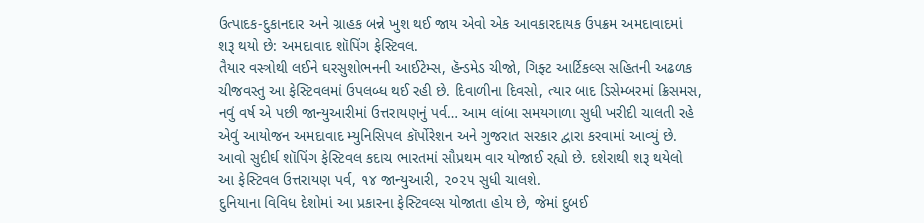ઉત્પાદક-દુકાનદાર અને ગ્રાહક બન્ને ખુશ થઈ જાય એવો એક આવકારદાયક ઉપક્રમ અમદાવાદમાં શરૂ થયો છે: અમદાવાદ શૉપિંગ ફેસ્ટિવલ.
તૈયાર વસ્ત્રોથી લઈને ઘરસુશોભનની આઈટેમ્સ, હૅન્ડમેડ ચીજો, ગિફ્ટ આર્ટિકલ્સ સહિતની અઢળક ચીજવસ્તુ આ ફેસ્ટિવલમાં ઉપલબ્ધ થઈ રહી છે. દિવાળીના દિવસો, ત્યાર બાદ ડિસેમ્બરમાં ક્રિસમસ, નવું વર્ષ એ પછી જાન્યુઆરીમાં ઉત્તરાયણનું પર્વ… આમ લાંબા સમયગાળા સુધી ખરીદી ચાલતી રહે એવું આયોજન અમદાવાદ મ્યુનિસિપલ કૉર્પોરેશન અને ગુજરાત સરકાર દ્વારા કરવામાં આવ્યું છે. આવો સુદીર્ઘ શૉપિંગ ફેસ્ટિવલ કદાચ ભારતમાં સૌપ્રથમ વાર યોજાઈ રહ્યો છે. દશેરાથી શરૂ થયેલો આ ફેસ્ટિવલ ઉત્તરાયણ પર્વ, ૧૪ જાન્યુઆરી, ૨૦૨૫ સુધી ચાલશે.
દુનિયાના વિવિધ દેશોમાં આ પ્રકારના ફેસ્ટિવલ્સ યોજાતા હોય છે, જેમાં દુબઈ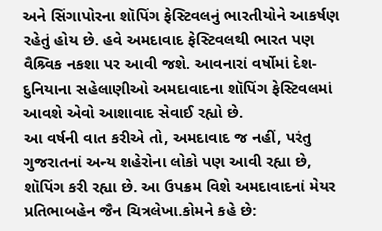અને સિંગાપોરના શૉપિંગ ફેસ્ટિવલનું ભારતીયોને આકર્ષણ રહેતું હોય છે. હવે અમદાવાદ ફેસ્ટિવલથી ભારત પણ વૈશ્ર્વિક નકશા પર આવી જશે. આવનારાં વર્ષોમાં દેશ-દુનિયાના સહેલાણીઓ અમદાવાદના શૉપિંગ ફેસ્ટિવલમાં આવશે એવો આશાવાદ સેવાઈ રહ્યો છે.
આ વર્ષની વાત કરીએ તો, અમદાવાદ જ નહીં, પરંતુ ગુજરાતનાં અન્ય શહેરોના લોકો પણ આવી રહ્યા છે, શૉપિંગ કરી રહ્યા છે. આ ઉપક્રમ વિશે અમદાવાદનાં મેયર પ્રતિભાબહેન જૈન ચિત્રલેખા.કોમને કહે છે: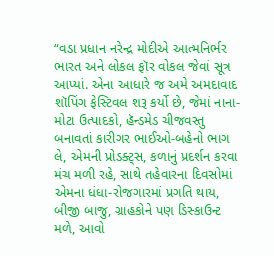“વડા પ્રધાન નરેન્દ્ર મોદીએ આત્મનિર્ભર ભારત અને લોકલ ફૉર વોકલ જેવાં સૂત્ર આપ્યાં. એના આધારે જ અમે અમદાવાદ શૉપિંગ ફેસ્ટિવલ શરૂ કર્યો છે, જેમાં નાના-મોટા ઉત્પાદકો, હૅન્ડમેડ ચીજવસ્તુ બનાવતાં કારીગર ભાઈઓ-બહેનો ભાગ લે, એમની પ્રોડક્ટ્સ, કળાનું પ્રદર્શન કરવા મંચ મળી રહે, સાથે તહેવારના દિવસોમાં એમના ધંધા-રોજગારમાં પ્રગતિ થાય, બીજી બાજુ, ગ્રાહકોને પણ ડિસ્કાઉન્ટ મળે, આવો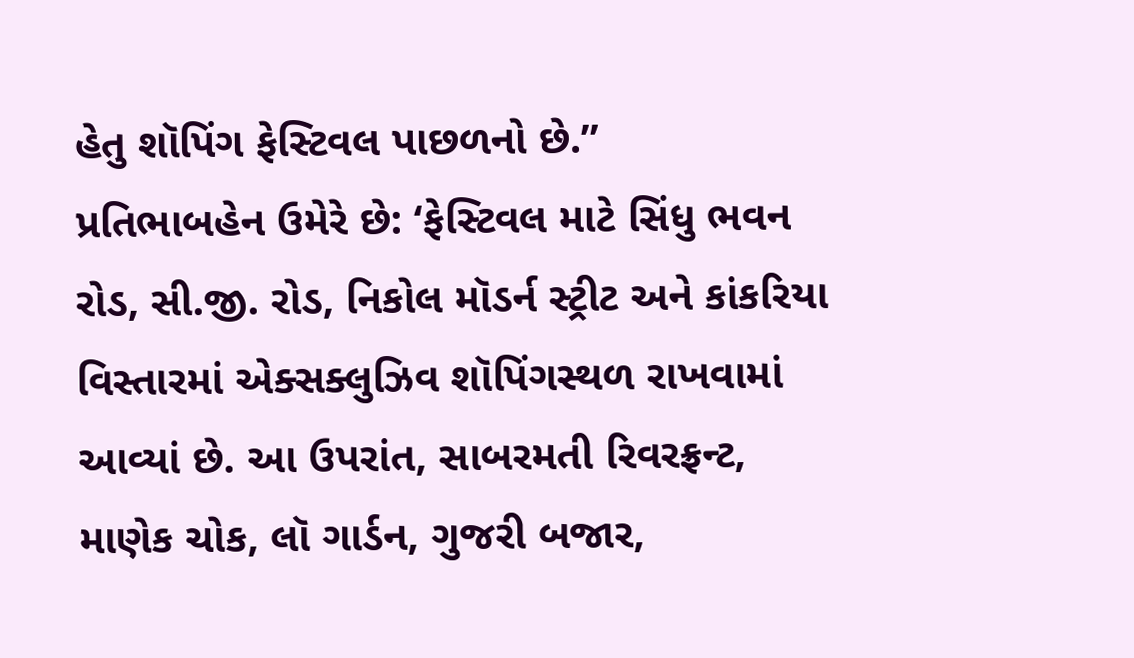હેતુ શૉપિંગ ફેસ્ટિવલ પાછળનો છે.”
પ્રતિભાબહેન ઉમેરે છે: ‘ફેસ્ટિવલ માટે સિંધુ ભવન રોડ, સી.જી. રોડ, નિકોલ મૉડર્ન સ્ટ્રીટ અને કાંકરિયા વિસ્તારમાં એક્સક્લુઝિવ શૉપિંગસ્થળ રાખવામાં આવ્યાં છે. આ ઉપરાંત, સાબરમતી રિવરફ્રન્ટ, માણેક ચોક, લૉ ગાર્ડન, ગુજરી બજાર,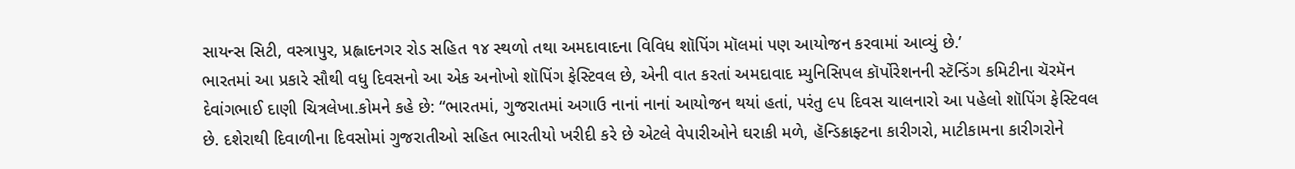સાયન્સ સિટી, વસ્ત્રાપુર, પ્રહ્લાદનગર રોડ સહિત ૧૪ સ્થળો તથા અમદાવાદના વિવિધ શૉપિંગ મૉલમાં પણ આયોજન કરવામાં આવ્યું છે.’
ભારતમાં આ પ્રકારે સૌથી વધુ દિવસનો આ એક અનોખો શૉપિંગ ફેસ્ટિવલ છે, એની વાત કરતાં અમદાવાદ મ્યુનિસિપલ કૉર્પોરેશનની સ્ટૅન્ડિંગ કમિટીના ચૅરમૅન દેવાંગભાઈ દાણી ચિત્રલેખા.કોમને કહે છે: “ભારતમાં, ગુજરાતમાં અગાઉ નાનાં નાનાં આયોજન થયાં હતાં, પરંતુ ૯૫ દિવસ ચાલનારો આ પહેલો શૉપિંગ ફેસ્ટિવલ છે. દશેરાથી દિવાળીના દિવસોમાં ગુજરાતીઓ સહિત ભારતીયો ખરીદી કરે છે એટલે વેપારીઓને ઘરાકી મળે, હૅન્ડિક્રાફ્ટના કારીગરો, માટીકામના કારીગરોને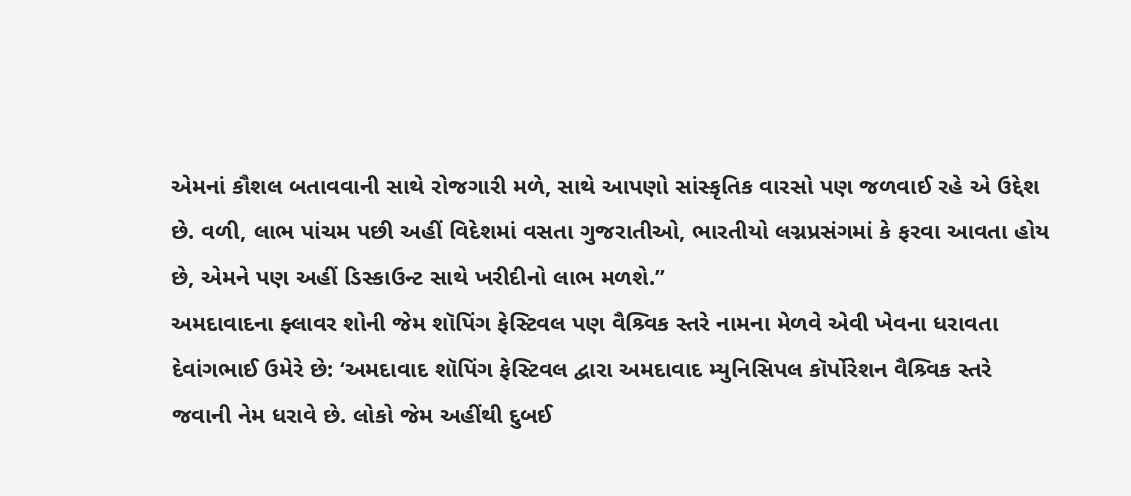એમનાં કૌશલ બતાવવાની સાથે રોજગારી મળે, સાથે આપણો સાંસ્કૃતિક વારસો પણ જળવાઈ રહે એ ઉદ્દેશ છે. વળી, લાભ પાંચમ પછી અહીં વિદેશમાં વસતા ગુજરાતીઓ, ભારતીયો લગ્નપ્રસંગમાં કે ફરવા આવતા હોય છે, એમને પણ અહીં ડિસ્કાઉન્ટ સાથે ખરીદીનો લાભ મળશે.”
અમદાવાદના ફ્લાવર શોની જેમ શૉપિંગ ફેસ્ટિવલ પણ વૈશ્ર્વિક સ્તરે નામના મેળવે એવી ખેવના ધરાવતા દેવાંગભાઈ ઉમેરે છે: ‘અમદાવાદ શૉપિંગ ફેસ્ટિવલ દ્વારા અમદાવાદ મ્યુનિસિપલ કૉર્પોરેશન વૈશ્ર્વિક સ્તરે જવાની નેમ ધરાવે છે. લોકો જેમ અહીંથી દુબઈ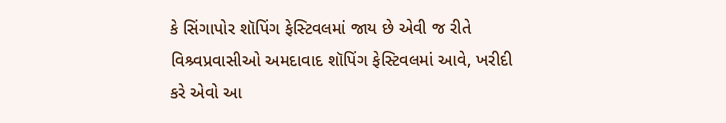કે સિંગાપોર શૉપિંગ ફેસ્ટિવલમાં જાય છે એવી જ રીતે વિશ્ર્વપ્રવાસીઓ અમદાવાદ શૉપિંગ ફેસ્ટિવલમાં આવે, ખરીદી કરે એવો આ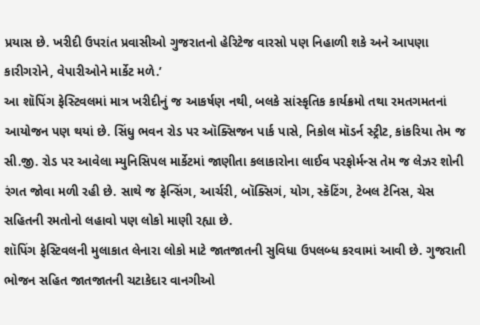પ્રયાસ છે. ખરીદી ઉપરાંત પ્રવાસીઓ ગુજરાતનો હેરિટેજ વારસો પણ નિહાળી શકે અને આપણા કારીગરોને, વેપારીઓને માર્કેટ મળે.’
આ શૉપિંગ ફેસ્ટિવલમાં માત્ર ખરીદીનું જ આકર્ષણ નથી, બલકે સાંસ્કૃતિક કાર્યક્રમો તથા રમતગમતનાં આયોજન પણ થયાં છે. સિંધુ ભવન રોડ પર ઑક્સિજન પાર્ક પાસે, નિકોલ મૉડર્ન સ્ટ્રીટ, કાંકરિયા તેમ જ સી.જી. રોડ પર આવેલા મ્યુનિસિપલ માર્કેટમાં જાણીતા કલાકારોના લાઈવ પરફોર્મન્સ તેમ જ લેઝર શોની રંગત જોવા મળી રહી છે. સાથે જ ફેન્સિંગ, આર્ચરી, બૉક્સિગં, યોગ, સ્કૅટિંગ, ટેબલ ટેનિસ, ચેસ સહિતની રમતોનો લહાવો પણ લોકો માણી રહ્યા છે.
શૉપિંગ ફેસ્ટિવલની મુલાકાત લેનારા લોકો માટે જાતજાતની સુવિધા ઉપલબ્ધ કરવામાં આવી છે. ગુજરાતી ભોજન સહિત જાતજાતની ચટાકેદાર વાનગીઓ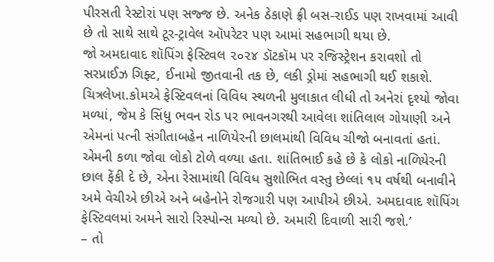પીરસતી રેસ્ટોરાં પણ સજ્જ છે. અનેક ઠેકાણે ફ્રી બસ-રાઈડ પણ રાખવામાં આવી છે તો સાથે સાથે ટૂર-ટ્રાવેલ ઑપરેટર પણ આમાં સહભાગી થયા છે.
જો અમદાવાદ શૉપિંગ ફેસ્ટિવલ ૨૦૨૪ ડૉટકૉમ પર રજિસ્ટ્રેશન કરાવશો તો સરપ્રાઈઝ ગિફ્ટ, ઈનામો જીતવાની તક છે, લકી ડ્રોમાં સહભાગી થઈ શકાશે.
ચિત્રલેખા.કોમએ ફેસ્ટિવલનાં વિવિધ સ્થળની મુલાકાત લીધી તો અનેરાં દૃશ્યો જોવા મળ્યાં, જેમ કે સિંધુ ભવન રોડ પર ભાવનગરથી આવેલા શાંતિલાલ ગોયાણી અને એમનાં પત્ની સંગીતાબહેન નાળિયેરની છાલમાંથી વિવિધ ચીજો બનાવતાં હતાં. એમની કળા જોવા લોકો ટોળે વળ્યા હતા. શાંતિભાઈ કહે છે કે લોકો નાળિયેરની છાલ ફેંકી દે છે, એના રેસામાંથી વિવિધ સુશોભિત વસ્તુ છેલ્લાં ૧૫ વર્ષથી બનાવીને અમે વેચીએ છીએ અને બહેનોને રોજગારી પણ આપીએ છીએ. અમદાવાદ શૉપિંગ ફેસ્ટિવલમાં અમને સારો રિસ્પોન્સ મળ્યો છે. અમારી દિવાળી સારી જશે.’
– તો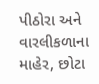પીઠોરા અને વારલીકળાના માહેર, છોટા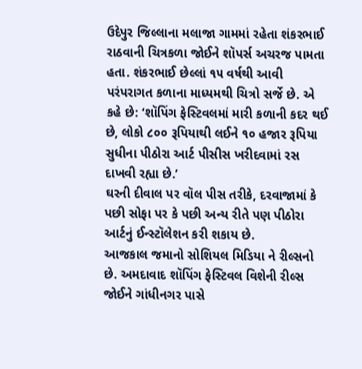ઉદેપુર જિલ્લાના મલાજા ગામમાં રહેતા શંકરભાઈ રાઠવાની ચિત્રકળા જોઈને શૉપર્સ અચરજ પામતા હતા. શંકરભાઈ છેલ્લાં ૧૫ વર્ષથી આવી પરંપરાગત કળાના માધ્યમથી ચિત્રો સર્જે છે. એ કહે છે: ‘શૉપિંગ ફેસ્ટિવલમાં મારી કળાની કદર થઈ છે, લોકો ૮૦૦ રૂપિયાથી લઈને ૧૦ હજાર રૂપિયા સુધીના પીઠોરા આર્ટ પીસીસ ખરીદવામાં રસ દાખવી રહ્યા છે.’
ઘરની દીવાલ પર વૉલ પીસ તરીકે, દરવાજામાં કે પછી સોફા પર કે પછી અન્ય રીતે પણ પીઠોરા આર્ટનું ઈન્સ્ટૉલેશન કરી શકાય છે.
આજકાલ જમાનો સોશિયલ મિડિયા ને રીલ્સનો છે. અમદાવાદ શૉપિંગ ફેસ્ટિવલ વિશેની રીલ્સ જોઈને ગાંધીનગર પાસે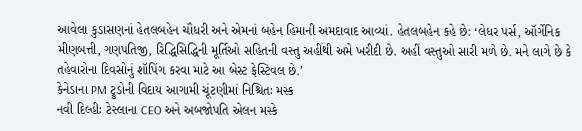આવેલા કુડાસણનાં હેતલબહેન ચૌધરી અને એમનાં બહેન હિમાની અમદાવાદ આવ્યાં. હેતલબહેન કહે છે: ‘લેધર પર્સ, ઑર્ગેનિક મીણબત્તી, ગણપતિજી, રિદ્ધિસિદ્ધિની મૂર્તિઓ સહિતની વસ્તુ અહીંથી અમે ખરીદી છે. અહીં વસ્તુઓ સારી મળે છે. મને લાગે છે કે તહેવારોના દિવસોનું શૉપિંગ કરવા માટે આ બેસ્ટ ફેસ્ટિવલ છે.’
કેનેડાના PM ટ્રુડોની વિદાય આગામી ચૂંટણીમાં નિશ્ચિતઃ મસ્ક
નવી દિલ્હીઃ ટેસ્લાના CEO અને અબજોપતિ એલન મસ્કે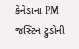કેનેડાના PM જસ્ટિન ટ્રુડોની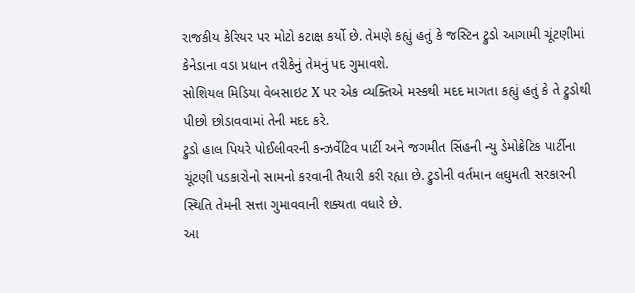રાજકીય કેરિયર પર મોટો કટાક્ષ કર્યો છે. તેમણે કહ્યું હતું કે જસ્ટિન ટ્રુડો આગામી ચૂંટણીમાં કેનેડાના વડા પ્રધાન તરીકેનું તેમનું પદ ગુમાવશે.
સોશિયલ મિડિયા વેબસાઇટ X પર એક વ્યક્તિએ મસ્કથી મદદ માગતા કહ્યું હતું કે તે ટ્રુડોથી પીછો છોડાવવામાં તેની મદદ કરે.
ટ્રુડો હાલ પિયરે પોઈલીવરની કન્ઝર્વેટિવ પાર્ટી અને જગમીત સિંહની ન્યુ ડેમોક્રેટિક પાર્ટીના ચૂંટણી પડકારોનો સામનો કરવાની તૈયારી કરી રહ્યા છે. ટ્રુડોની વર્તમાન લઘુમતી સરકારની સ્થિતિ તેમની સત્તા ગુમાવવાની શક્યતા વધારે છે.
આ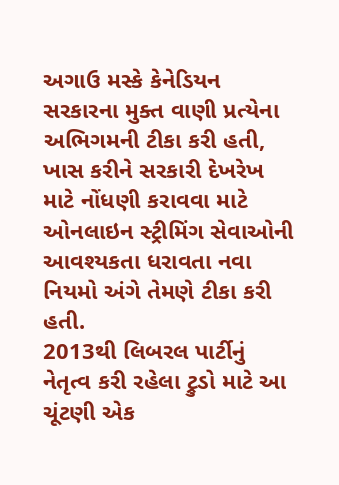અગાઉ મસ્કે કેનેડિયન સરકારના મુક્ત વાણી પ્રત્યેના અભિગમની ટીકા કરી હતી, ખાસ કરીને સરકારી દેખરેખ માટે નોંધણી કરાવવા માટે ઓનલાઇન સ્ટ્રીમિંગ સેવાઓની આવશ્યકતા ધરાવતા નવા નિયમો અંગે તેમણે ટીકા કરી હતી.
2013થી લિબરલ પાર્ટીનું નેતૃત્વ કરી રહેલા ટ્રુડો માટે આ ચૂંટણી એક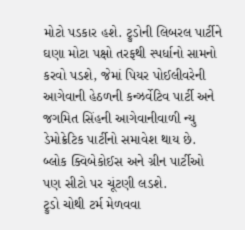મોટો પડકાર હશે. ટ્રુડોની લિબરલ પાર્ટીને ઘણા મોટા પક્ષો તરફથી સ્પર્ધાનો સામનો કરવો પડશે, જેમાં પિયર પોઈલીવરેની આગેવાની હેઠળની કન્ઝર્વેટિવ પાર્ટી અને જગમિત સિંહની આગેવાનીવાળી ન્યુ ડેમોક્રેટિક પાર્ટીનો સમાવેશ થાય છે. બ્લોક ક્વિબેકોઈસ અને ગ્રીન પાર્ટીઓ પણ સીટો પર ચૂંટણી લડશે.
ટ્રુડો ચોથી ટર્મ મેળવવા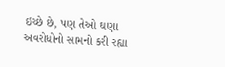ઇચ્છે છે, પણ તેઓ ઘણા અવરોધોનો સામનો કરી રહ્યા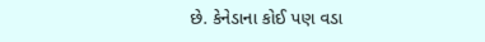છે. કેનેડાના કોઈ પણ વડા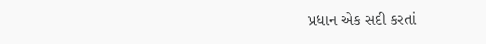પ્રધાન એક સદી કરતાં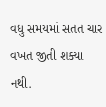વધુ સમયમાં સતત ચાર વખત જીતી શક્યા નથી.